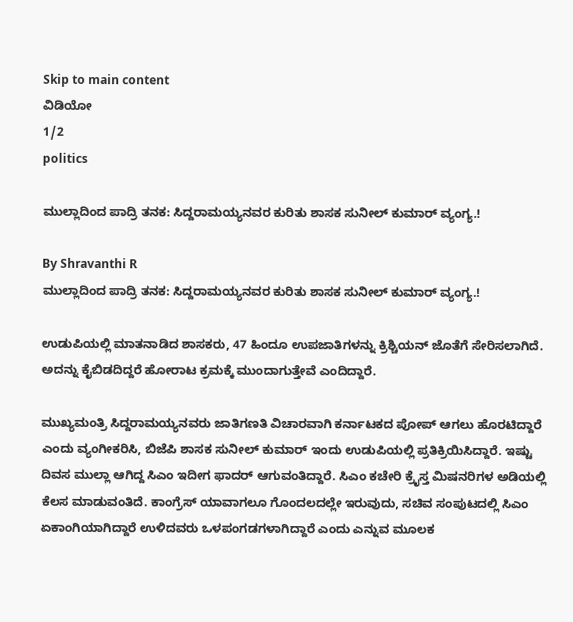Skip to main content
ವಿಡಿಯೋ
1/2
politics

ಮುಲ್ಲಾದಿಂದ ಪಾದ್ರಿ ತನಕ: ಸಿದ್ದರಾಮಯ್ಯನವರ ಕುರಿತು ಶಾಸಕ ಸುನೀಲ್ ಕುಮಾರ್ ವ್ಯಂಗ್ಯ.!

By Shravanthi R
ಮುಲ್ಲಾದಿಂದ ಪಾದ್ರಿ ತನಕ: ಸಿದ್ದರಾಮಯ್ಯನವರ ಕುರಿತು ಶಾಸಕ ಸುನೀಲ್ ಕುಮಾರ್ ವ್ಯಂಗ್ಯ.!

ಉಡುಪಿಯಲ್ಲಿ ಮಾತನಾಡಿದ ಶಾಸಕರು, 47 ಹಿಂದೂ ಉಪಜಾತಿಗಳನ್ನು ಕ್ರಿಶ್ಚಿಯನ್‌ ಜೊತೆಗೆ ಸೇರಿಸಲಾಗಿದೆ. ಅದನ್ನು ಕೈಬಿಡದಿದ್ದರೆ ಹೋರಾಟ ಕ್ರಮಕ್ಕೆ ಮುಂದಾಗುತ್ತೇವೆ ಎಂದಿದ್ದಾರೆ.

ಮುಖ್ಯಮಂತ್ರಿ ಸಿದ್ದರಾಮಯ್ಯನವರು ಜಾತಿಗಣತಿ ವಿಚಾರವಾಗಿ ಕರ್ನಾಟಕದ ಪೋಪ್‌ ಆಗಲು ಹೊರಟಿದ್ದಾರೆ ಎಂದು ವ್ಯಂಗೀಕರಿಸಿ, ಬಿಜೆಪಿ ಶಾಸಕ ಸುನೀಲ್‌ ಕುಮಾರ್‌ ಇಂದು ಉಡುಪಿಯಲ್ಲಿ ಪ್ರತಿಕ್ರಿಯಿಸಿದ್ದಾರೆ. ಇಷ್ಟು ದಿವಸ ಮುಲ್ಲಾ ಆಗಿದ್ದ ಸಿಎಂ ಇದೀಗ ಫಾದರ್‌ ಆಗುವಂತಿದ್ದಾರೆ. ಸಿಎಂ ಕಚೇರಿ ಕ್ರೈಸ್ತ ಮಿಷನರಿಗಳ ಅಡಿಯಲ್ಲಿ ಕೆಲಸ ಮಾಡುವಂತಿದೆ. ಕಾಂಗ್ರೆಸ್‌ ಯಾವಾಗಲೂ ಗೊಂದಲದಲ್ಲೇ ಇರುವುದು, ಸಚಿವ ಸಂಪುಟದಲ್ಲಿ ಸಿಎಂ ಏಕಾಂಗಿಯಾಗಿದ್ದಾರೆ ಉಳಿದವರು ಒಳಪಂಗಡಗಳಾಗಿದ್ದಾರೆ ಎಂದು ಎನ್ನುವ ಮೂಲಕ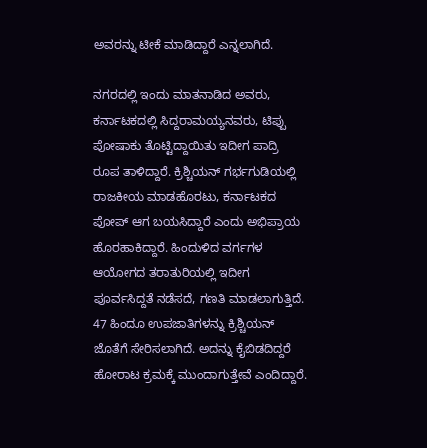ಅವರನ್ನು ಟೀಕೆ ಮಾಡಿದ್ದಾರೆ ಎನ್ನಲಾಗಿದೆ.

ನಗರದಲ್ಲಿ ಇಂದು ಮಾತನಾಡಿದ ಅವರು, ಕರ್ನಾಟಕದಲ್ಲಿ ಸಿದ್ದರಾಮಯ್ಯನವರು, ಟಿಪ್ಪು ಪೋಷಾಕು ತೊಟ್ಟಿದ್ದಾಯಿತು ಇದೀಗ ಪಾದ್ರಿ ರೂಪ ತಾಳಿದ್ದಾರೆ. ಕ್ರಿಶ್ಚಿಯನ್‌ ಗರ್ಭಗುಡಿಯಲ್ಲಿ ರಾಜಕೀಯ ಮಾಡಹೊರಟು, ಕರ್ನಾಟಕದ ಪೋಪ್‌ ಆಗ ಬಯಸಿದ್ದಾರೆ ಎಂದು ಅಭಿಪ್ರಾಯ ಹೊರಹಾಕಿದ್ದಾರೆ. ಹಿಂದುಳಿದ ವರ್ಗಗಳ ಆಯೋಗದ ತರಾತುರಿಯಲ್ಲಿ ಇದೀಗ ಪೂರ್ವಸಿದ್ದತೆ ನಡೆಸದೆ, ಗಣತಿ ಮಾಡಲಾಗುತ್ತಿದೆ. 47 ಹಿಂದೂ ಉಪಜಾತಿಗಳನ್ನು ಕ್ರಿಶ್ಚಿಯನ್‌ ಜೊತೆಗೆ ಸೇರಿಸಲಾಗಿದೆ. ಅದನ್ನು ಕೈಬಿಡದಿದ್ದರೆ ಹೋರಾಟ ಕ್ರಮಕ್ಕೆ ಮುಂದಾಗುತ್ತೇವೆ ಎಂದಿದ್ದಾರೆ.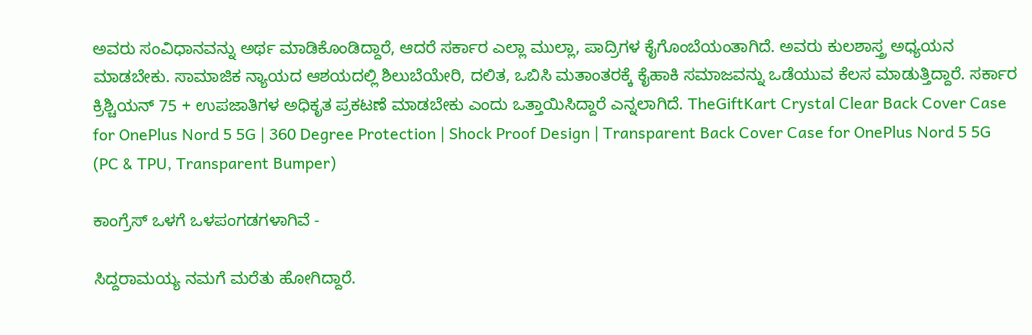ಅವರು ಸಂವಿಧಾನವನ್ನು ಅರ್ಥ ಮಾಡಿಕೊಂಡಿದ್ದಾರೆ, ಆದರೆ ಸರ್ಕಾರ ಎಲ್ಲಾ ಮುಲ್ಲಾ, ಪಾದ್ರಿಗಳ ಕೈಗೊಂಬೆಯಂತಾಗಿದೆ. ಅವರು ಕುಲಶಾಸ್ತ್ರ ಅಧ್ಯಯನ ಮಾಡಬೇಕು. ಸಾಮಾಜಿಕ ನ್ಯಾಯದ ಆಶಯದಲ್ಲಿ ಶಿಲುಬೆಯೇರಿ, ದಲಿತ, ಒಬಿಸಿ ಮತಾಂತರಕ್ಕೆ ಕೈಹಾಕಿ ಸಮಾಜವನ್ನು ಒಡೆಯುವ ಕೆಲಸ ಮಾಡುತ್ತಿದ್ದಾರೆ. ಸರ್ಕಾರ ಕ್ರಿಶ್ಚಿಯನ್‌ 75 + ಉಪಜಾತಿಗಳ ಅಧಿಕೃತ ಪ್ರಕಟಣೆ ಮಾಡಬೇಕು ಎಂದು ಒತ್ತಾಯಿಸಿದ್ದಾರೆ ಎನ್ನಲಾಗಿದೆ. TheGiftKart Crystal Clear Back Cover Case for OnePlus Nord 5 5G | 360 Degree Protection | Shock Proof Design | Transparent Back Cover Case for OnePlus Nord 5 5G (PC & TPU, Transparent Bumper)

ಕಾಂಗ್ರೆಸ್‌ ಒಳಗೆ ಒಳಪಂಗಡಗಳಾಗಿವೆ -

ಸಿದ್ದರಾಮಯ್ಯ ನಮಗೆ ಮರೆತು ಹೋಗಿದ್ದಾರೆ.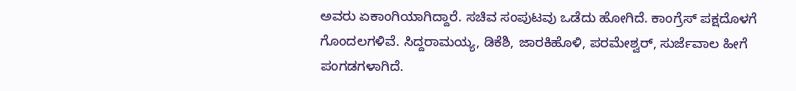ಅವರು ಏಕಾಂಗಿಯಾಗಿದ್ದಾರೆ. ಸಚಿವ ಸಂಪುಟವು ಒಡೆದು ಹೋಗಿದೆ. ಕಾಂಗ್ರೆಸ್‌ ಪಕ್ಷದೊಳಗೆ ಗೊಂದಲಗಳಿವೆ. ಸಿದ್ದರಾಮಯ್ಯ, ಡಿಕೆಶಿ, ಜಾರಕಿಹೊಳಿ, ಪರಮೇಶ್ವರ್‌, ಸುರ್ಜೆವಾಲ ಹೀಗೆ ಪಂಗಡಗಳಾಗಿದೆ.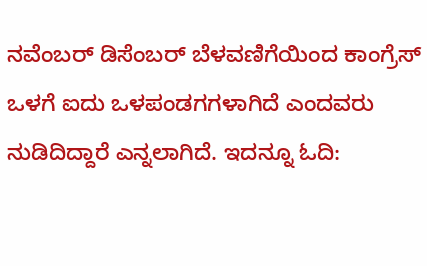ನವೆಂಬರ್‌ ಡಿಸೆಂಬರ್‌ ಬೆಳವಣಿಗೆಯಿಂದ ಕಾಂಗ್ರೆಸ್‌ ಒಳಗೆ ಐದು ಒಳಪಂಡಗಗಳಾಗಿದೆ ಎಂದವರು ನುಡಿದಿದ್ದಾರೆ ಎನ್ನಲಾಗಿದೆ. ಇದನ್ನೂ ಓದಿ: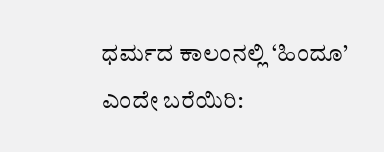ಧರ್ಮದ ಕಾಲಂನಲ್ಲಿ ‘ಹಿಂದೂ’ ಎಂದೇ ಬರೆಯಿರಿ: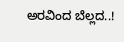ಅರವಿಂದ ಬೆಲ್ಲದ..!